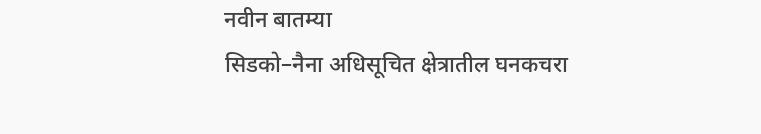नवीन बातम्या
सिडको–नैना अधिसूचित क्षेत्रातील घनकचरा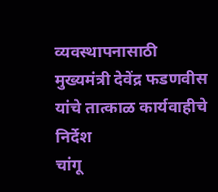व्यवस्थापनासाठी मुख्यमंत्री देवेंद्र फडणवीस यांचे तात्काळ कार्यवाहीचे निर्देश
चांगू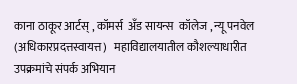काना ठाकूर आर्टस् , कॉमर्स  अँड सायन्स  कॉलेज , न्यू पनवेल (अधिकारप्रदत्तस्वायत्त)   महाविद्यालयातील कौशल्याधारीत उपक्रमांचे संपर्क अभियान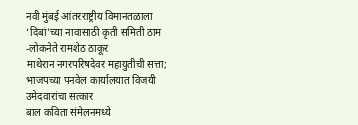नवी मुंबई आंतरराष्ट्रीय विमानतळाला ‘दिबां’च्या नावासाठी कृती समिती ठाम -लोकनेते रामशेठ ठाकूर
माथेरान नगरपरिषदेवर महायुतीची सत्ता; भाजपच्या पनवेल कार्यालयात विजयी उमेदवारांचा सत्कार
बाल कविता संमेलनमध्ये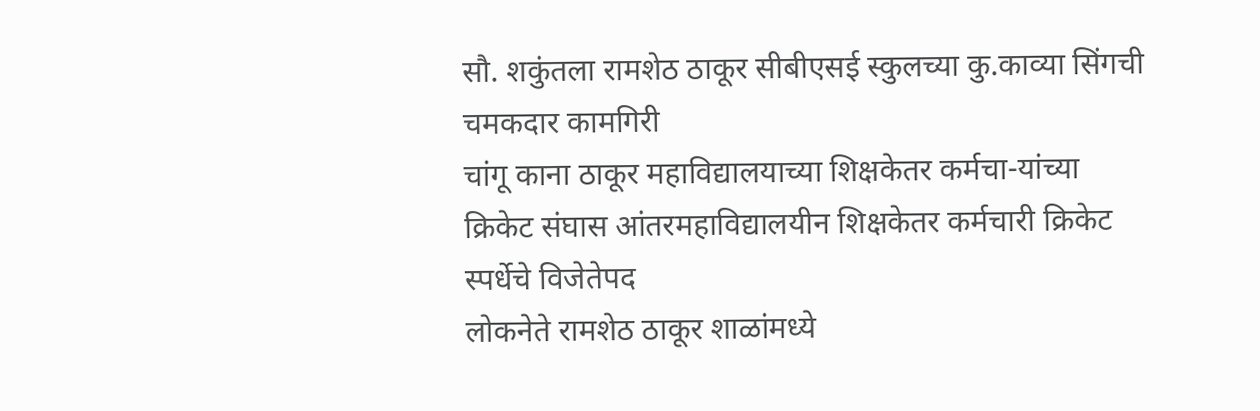सौ. शकुंतला रामशेठ ठाकूर सीबीएसई स्कुलच्या कु.काव्या सिंगची चमकदार कामगिरी
चांगू काना ठाकूर महाविद्यालयाच्या शिक्षकेतर कर्मचा-यांच्या क्रिकेट संघास आंतरमहाविद्यालयीन शिक्षकेतर कर्मचारी क्रिकेट स्पर्धेचे विजेतेपद
लोकनेते रामशेठ ठाकूर शाळांमध्ये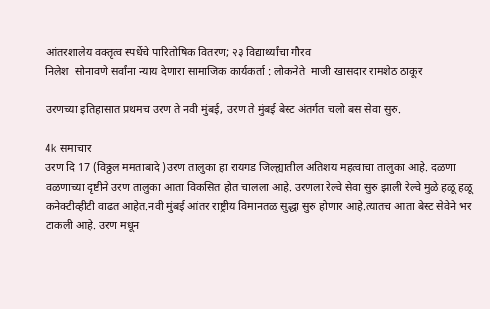आंतरशालेय वक्तृत्व स्पर्धेचे पारितोषिक वितरण; २३ विद्यार्थ्यांचा गौरव
निलेश  सोनावणे सर्वांना न्याय देणारा सामाजिक कार्यकर्ता : लोकनेते  माजी खासदार रामशेठ ठाकूर

उरणच्या इतिहासात प्रथमच उरण ते नवी मुंबई, उरण ते मुंबई बेस्ट अंतर्गत चलो बस सेवा सुरु.

4k समाचार
उरण दि 17 (विठ्ठल ममताबादे )उरण तालुका हा रायगड जिल्ह्यातील अतिशय महत्वाचा तालुका आहे. दळणा वळणाच्या दृष्टीने उरण तालुका आता विकसित होत चालला आहे. उरणला रेल्वे सेवा सुरु झाली रेल्वे मुळे हळू हळू कनेक्टीव्हीटी वाढत आहेत.नवी मुंबई आंतर राष्ट्रीय विमानतळ सुद्धा सुरु होणार आहे.त्यातच आता बेस्ट सेवेने भर टाकली आहे. उरण मधून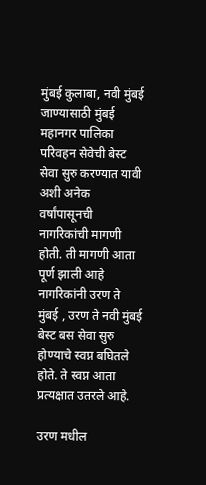मुंबई कुलाबा, नवी मुंबई जाण्यासाठी मुंबई महानगर पालिका परिवहन सेवेची बेस्ट सेवा सुरु करण्यात यावी अशी अनेक वर्षांपासूनची नागरिकांची मागणी होती. ती मागणी आता पूर्ण झाली आहे  नागरिकांनी उरण ते मुंबई , उरण ते नवी मुंबई बेस्ट बस सेवा सुरु होण्याचे स्वप्न बघितले होते. ते स्वप्न आता प्रत्यक्षात उतरले आहे.

उरण मधील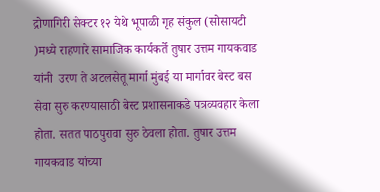द्रोणागिरी सेक्टर १२ येथे भूपाळी गृह संकुल (सोसायटी )मध्ये राहणारे सामाजिक कार्यकर्ते तुषार उत्तम गायकवाड यांनी  उरण ते अटलसेतू मार्गा मुंबई या मार्गावर बेस्ट बस सेवा सुरु करण्यासाठी बेस्ट प्रशासनाकडे पत्रव्यवहार केला होता. सतत पाठपुरावा सुरु ठेवला होता. तुषार उत्तम गायकवाड यांच्या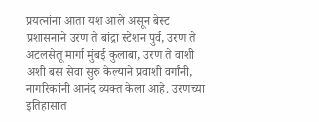प्रयत्नांना आता यश आले असून बेस्ट प्रशासनाने उरण ते बांद्रा स्टेशन पुर्व, उरण ते अटलसेतू मार्गा मुंबई कुलाबा, उरण ते वाशी अशी बस सेवा सुरु केल्याने प्रवाशी वर्गांनी, नागरिकांनी आनंद व्यक्त केला आहे. उरणच्या इतिहासात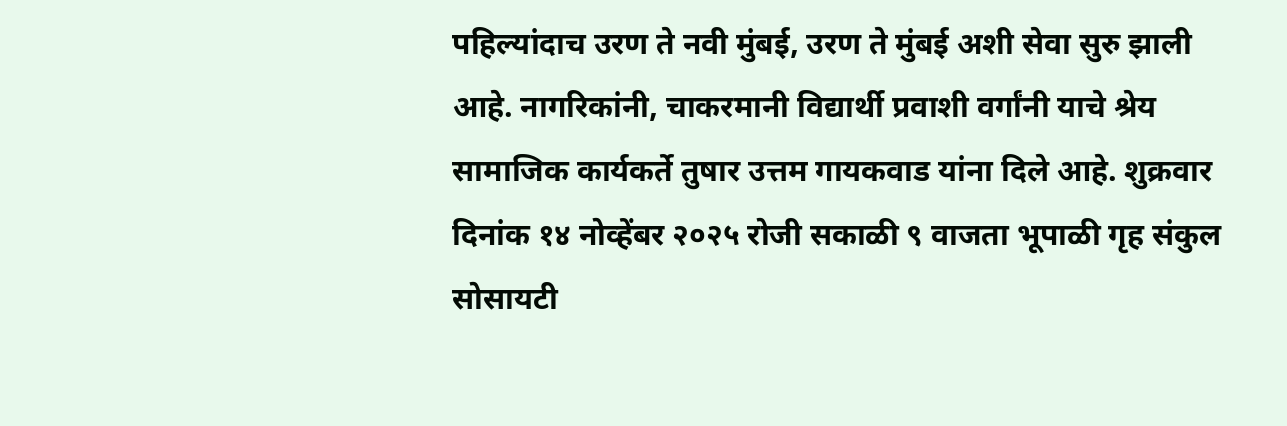पहिल्यांदाच उरण ते नवी मुंबई, उरण ते मुंबई अशी सेवा सुरु झाली आहे. नागरिकांनी, चाकरमानी विद्यार्थी प्रवाशी वर्गांनी याचे श्रेय सामाजिक कार्यकर्ते तुषार उत्तम गायकवाड यांना दिले आहे. शुक्रवार दिनांक १४ नोव्हेंबर २०२५ रोजी सकाळी ९ वाजता भूपाळी गृह संकुल सोसायटी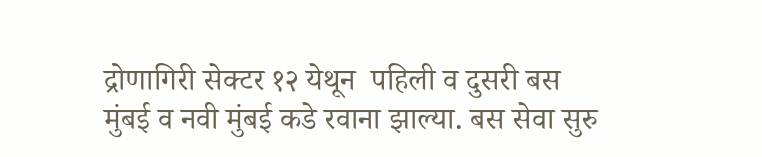द्रोणागिरी सेक्टर १२ येथून  पहिली व दुसरी बस मुंबई व नवी मुंबई कडे रवाना झाल्या. बस सेवा सुरु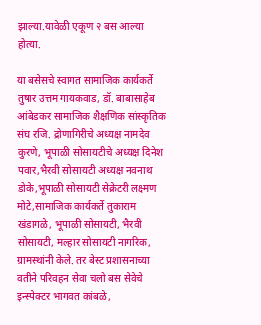झाल्या.यावेळी एकूण २ बस आल्या होत्या.

या बसेसचे स्वागत सामाजिक कार्यकर्ते तुषार उत्तम गायकवाड, डॉ. बाबासाहेब आंबेडकर सामाजिक शैक्षणिक सांस्कृतिक संघ रजि. द्रोणागिरीचे अध्यक्ष नामदेव कुरणे, भूपाळी सोसायटीचे अध्यक्ष दिनेश पवार,भैरवी सोसायटी अध्यक्ष नवनाथ डोके,भूपाळी सोसायटी सेक्रेटरी लक्ष्मण मोटे,सामाजिक कार्यकर्ते तुकाराम खंडागळे, भूपाळी सोसायटी, भैरवी सोसायटी, मल्हार सोसायटी नागरिक, ग्रामस्थांनी केले. तर बेस्ट प्रशासनाच्या वतीने परिवहन सेवा चलो बस सेवेचे इन्स्पेक्टर भागवत कांबळे,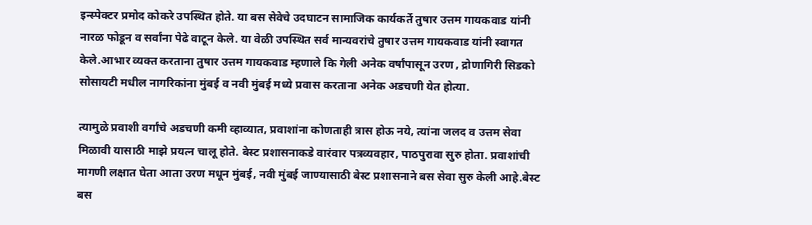इन्स्पेक्टर प्रमोद कोकरे उपस्थित होते. या बस सेवेचे उदघाटन सामाजिक कार्यकर्ते तुषार उत्तम गायकवाड यांनी नारळ फोडून व सर्वांना पेढे वाटून केले. या वेळी उपस्थित सर्व मान्यवरांचे तुषार उत्तम गायकवाड यांनी स्वागत केले.आभार व्यक्त करताना तुषार उत्तम गायकवाड म्हणाले कि गेली अनेक वर्षांपासून उरण , द्रोणागिरी सिडको सोसायटी मधील नागरिकांना मुंबई व नवी मुंबई मध्ये प्रवास करताना अनेक अडचणी येत होत्या.

त्यामुळे प्रवाशी वर्गांचे अडचणी कमी व्हाव्यात, प्रवाशांना कोणताही त्रास होऊ नये, त्यांना जलद व उत्तम सेवा मिळावी यासाठी माझे प्रयत्न चालू होते. बेस्ट प्रशासनाकडे वारंवार पत्रव्यवहार, पाठपुरावा सुरु होता. प्रवाशांची मागणी लक्षात घेता आता उरण मधून मुंबई, नवी मुंबई जाण्यासाठी बेस्ट प्रशासनाने बस सेवा सुरु केली आहे.बेस्ट बस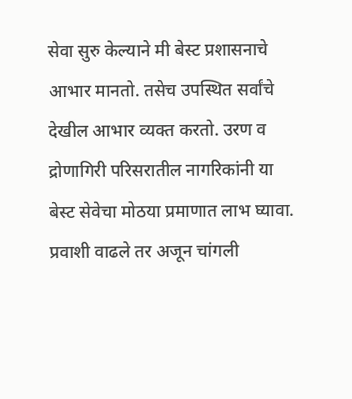सेवा सुरु केल्याने मी बेस्ट प्रशासनाचे आभार मानतो. तसेच उपस्थित सर्वांचे देखील आभार व्यक्त करतो. उरण व द्रोणागिरी परिसरातील नागरिकांनी या बेस्ट सेवेचा मोठया प्रमाणात लाभ घ्यावा. प्रवाशी वाढले तर अजून चांगली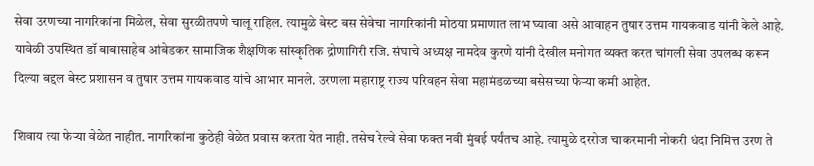सेवा उरणच्या नागरिकांना मिळेल, सेवा सुरळीतपणे चालू राहिल. त्यामुळे बेस्ट बस सेवेचा नागरिकांनी मोठया प्रमाणात लाभ घ्यावा असे आवाहन तुषार उत्तम गायकवाड यांनी केले आहे. यावेळी उपस्थित डॉ बाबासाहेब आंबेडकर सामाजिक शैक्षणिक सांस्कृतिक द्रोणागिरी रजि. संघाचे अध्यक्ष नामदेव कुरणे यांनी देखील मनोगत व्यक्त करत चांगली सेवा उपलब्ध करून दिल्या बद्दल बेस्ट प्रशासन व तुषार उत्तम गायकवाड यांचे आभार मानले. उरणला महाराष्ट्र राज्य परिवहन सेवा महामंडळच्या बसेसच्या फेऱ्या कमी आहेत.

शिवाय त्या फेऱ्या वेळेत नाहीत. नागरिकांना कुठेही वेळेत प्रवास करता येत नाही. तसेच रेल्वे सेवा फक्त नवी मुंबई पर्यंतच आहे. त्यामुळे दररोज चाकरमानी नोकरी धंदा निमित्त उरण ते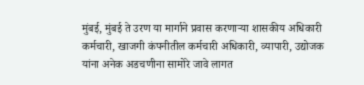मुंबई, मुंबई ते उरण या मार्गाने प्रवास करणाऱ्या शासकीय अधिकारी कर्मचारी, खाजगी कंपनीतील कर्मचारी अधिकारी, व्यापारी, उद्योजक यांना अनेक अडचणीना सामोरे जावे लागत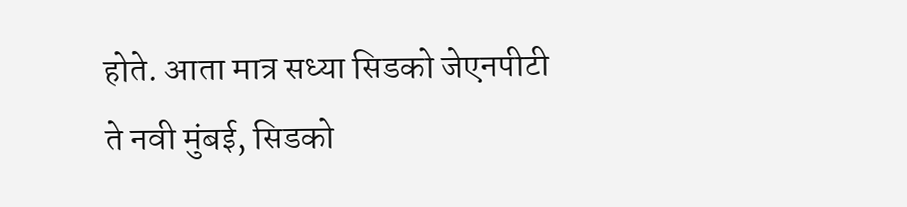होते. आता मात्र सध्या सिडको जेएनपीटी ते नवी मुंबई, सिडको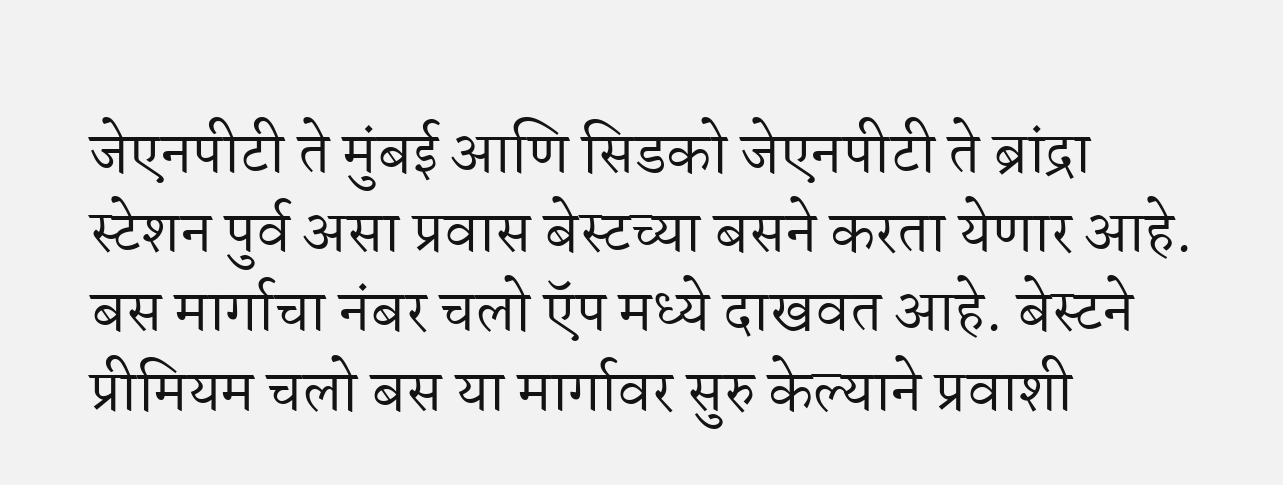जेएनपीटी ते मुंबई आणि सिडको जेएनपीटी ते ब्रांद्रा स्टेशन पुर्व असा प्रवास बेस्टच्या बसने करता येणार आहे. बस मार्गाचा नंबर चलो ऍप मध्ये दाखवत आहे. बेस्टने प्रीमियम चलो बस या मार्गावर सुरु केल्याने प्रवाशी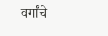वर्गांचे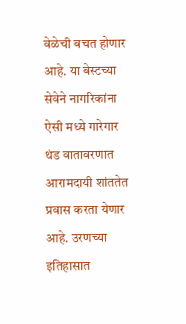वेळेची बचत होणार आहे. या बेस्टच्या सेवेने नागरिकांना ऐसी मध्ये गारेगार थंड वातावरणात आरामदायी शांततेत प्रवास करता येणार आहे. उरणच्या इतिहासात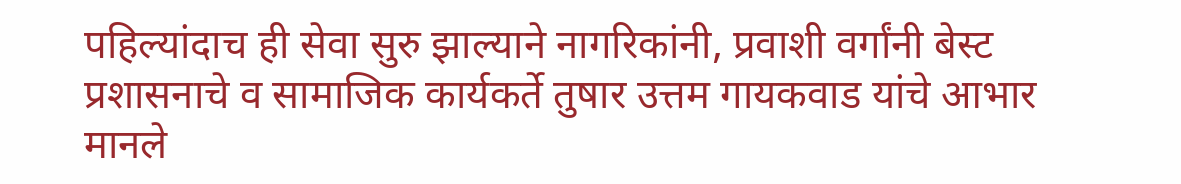पहिल्यांदाच ही सेवा सुरु झाल्याने नागरिकांनी, प्रवाशी वर्गांनी बेस्ट प्रशासनाचे व सामाजिक कार्यकर्ते तुषार उत्तम गायकवाड यांचे आभार मानले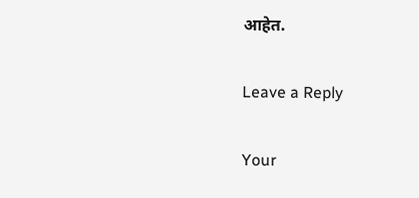आहेत.

Leave a Reply

Your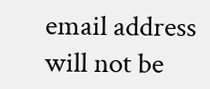email address will not be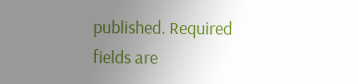published. Required fields are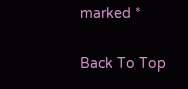marked *

Back To Top